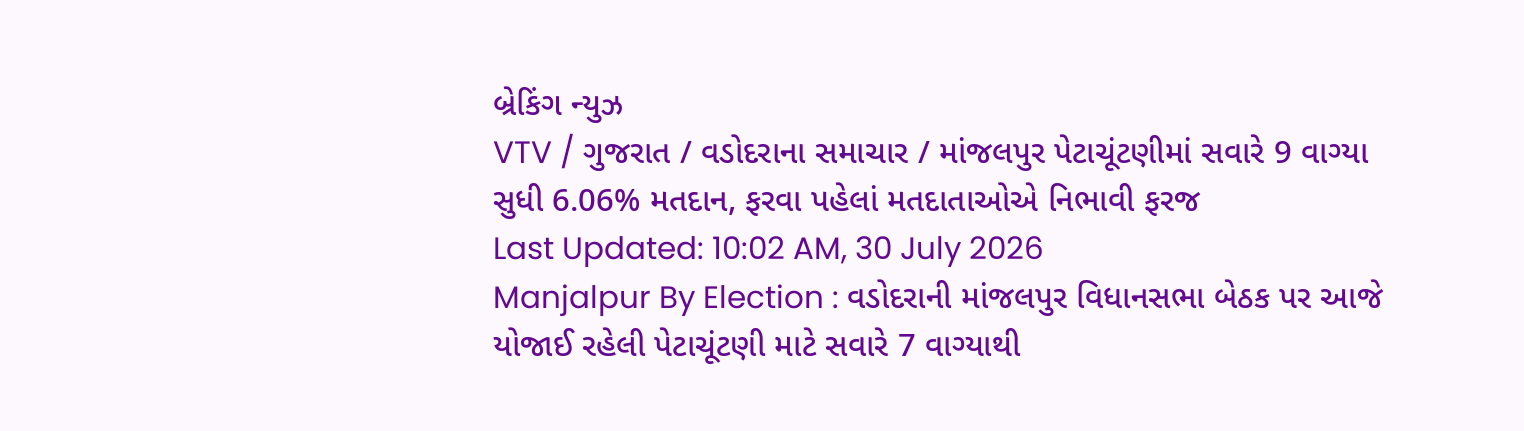બ્રેકિંગ ન્યુઝ
VTV / ગુજરાત / વડોદરાના સમાચાર / માંજલપુર પેટાચૂંટણીમાં સવારે 9 વાગ્યા સુધી 6.06% મતદાન, ફરવા પહેલાં મતદાતાઓએ નિભાવી ફરજ
Last Updated: 10:02 AM, 30 July 2026
Manjalpur By Election : વડોદરાની માંજલપુર વિધાનસભા બેઠક પર આજે યોજાઈ રહેલી પેટાચૂંટણી માટે સવારે 7 વાગ્યાથી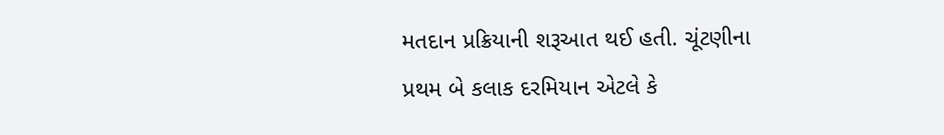મતદાન પ્રક્રિયાની શરૂઆત થઈ હતી. ચૂંટણીના પ્રથમ બે કલાક દરમિયાન એટલે કે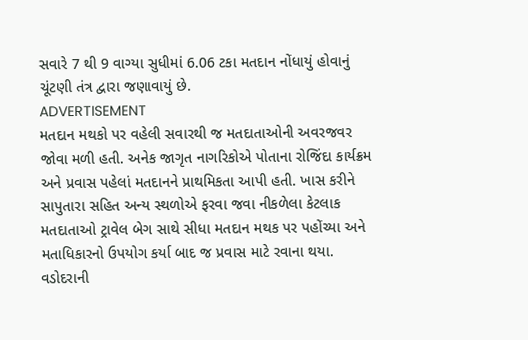સવારે 7 થી 9 વાગ્યા સુધીમાં 6.06 ટકા મતદાન નોંધાયું હોવાનું ચૂંટણી તંત્ર દ્વારા જણાવાયું છે.
ADVERTISEMENT
મતદાન મથકો પર વહેલી સવારથી જ મતદાતાઓની અવરજવર જોવા મળી હતી. અનેક જાગૃત નાગરિકોએ પોતાના રોજિંદા કાર્યક્રમ અને પ્રવાસ પહેલાં મતદાનને પ્રાથમિકતા આપી હતી. ખાસ કરીને સાપુતારા સહિત અન્ય સ્થળોએ ફરવા જવા નીકળેલા કેટલાક મતદાતાઓ ટ્રાવેલ બેગ સાથે સીધા મતદાન મથક પર પહોંચ્યા અને મતાધિકારનો ઉપયોગ કર્યા બાદ જ પ્રવાસ માટે રવાના થયા.
વડોદરાની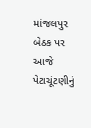માંજલપુર બેઠક પર આજે પેટાચૂંટણીનું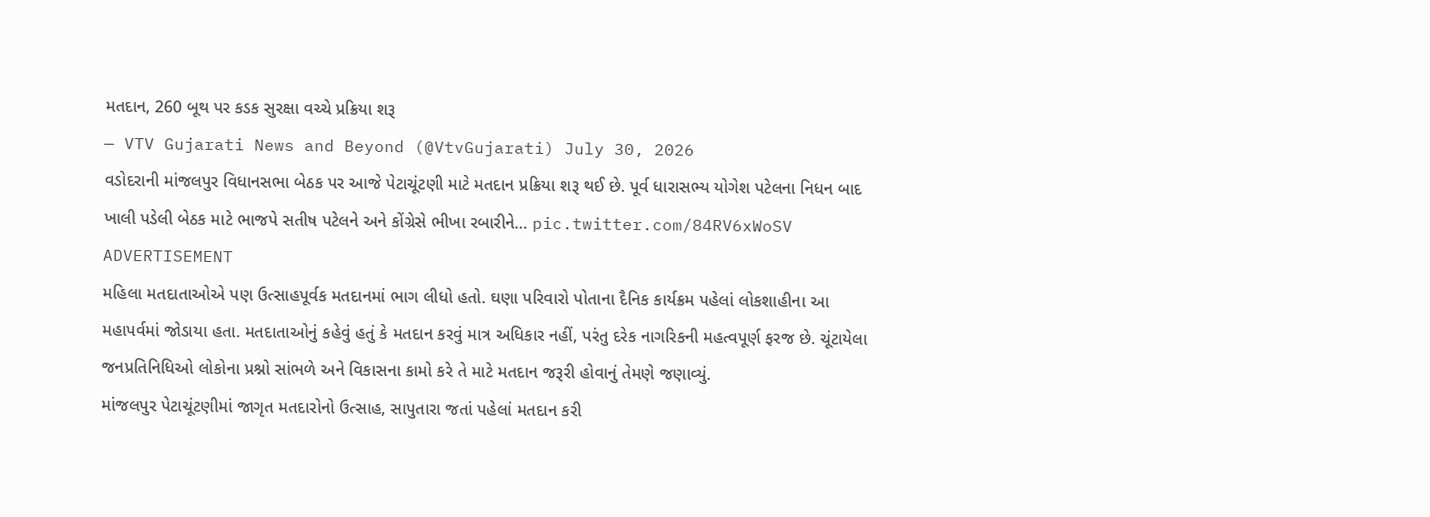મતદાન, 260 બૂથ પર કડક સુરક્ષા વચ્ચે પ્રક્રિયા શરૂ
— VTV Gujarati News and Beyond (@VtvGujarati) July 30, 2026
વડોદરાની માંજલપુર વિધાનસભા બેઠક પર આજે પેટાચૂંટણી માટે મતદાન પ્રક્રિયા શરૂ થઈ છે. પૂર્વ ધારાસભ્ય યોગેશ પટેલના નિધન બાદ ખાલી પડેલી બેઠક માટે ભાજપે સતીષ પટેલને અને કોંગ્રેસે ભીખા રબારીને… pic.twitter.com/84RV6xWoSV
ADVERTISEMENT
મહિલા મતદાતાઓએ પણ ઉત્સાહપૂર્વક મતદાનમાં ભાગ લીધો હતો. ઘણા પરિવારો પોતાના દૈનિક કાર્યક્રમ પહેલાં લોકશાહીના આ મહાપર્વમાં જોડાયા હતા. મતદાતાઓનું કહેવું હતું કે મતદાન કરવું માત્ર અધિકાર નહીં, પરંતુ દરેક નાગરિકની મહત્વપૂર્ણ ફરજ છે. ચૂંટાયેલા જનપ્રતિનિધિઓ લોકોના પ્રશ્નો સાંભળે અને વિકાસના કામો કરે તે માટે મતદાન જરૂરી હોવાનું તેમણે જણાવ્યું.
માંજલપુર પેટાચૂંટણીમાં જાગૃત મતદારોનો ઉત્સાહ, સાપુતારા જતાં પહેલાં મતદાન કરી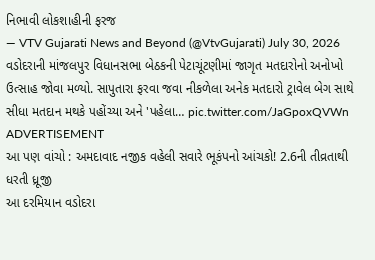નિભાવી લોકશાહીની ફરજ
— VTV Gujarati News and Beyond (@VtvGujarati) July 30, 2026
વડોદરાની માંજલપુર વિધાનસભા બેઠકની પેટાચૂંટણીમાં જાગૃત મતદારોનો અનોખો ઉત્સાહ જોવા મળ્યો. સાપુતારા ફરવા જવા નીકળેલા અનેક મતદારો ટ્રાવેલ બેગ સાથે સીધા મતદાન મથકે પહોંચ્યા અને 'પહેલા… pic.twitter.com/JaGpoxQVWn
ADVERTISEMENT
આ પણ વાંચો : અમદાવાદ નજીક વહેલી સવારે ભૂકંપનો આંચકો! 2.6ની તીવ્રતાથી ધરતી ધ્રૂજી
આ દરમિયાન વડોદરા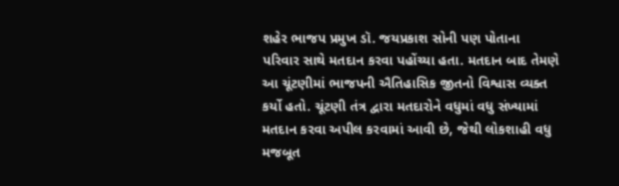શહેર ભાજપ પ્રમુખ ડૉ. જયપ્રકાશ સોની પણ પોતાના પરિવાર સાથે મતદાન કરવા પહોંચ્યા હતા. મતદાન બાદ તેમણે આ ચૂંટણીમાં ભાજપની ઐતિહાસિક જીતનો વિશ્વાસ વ્યક્ત કર્યો હતો. ચૂંટણી તંત્ર દ્વારા મતદારોને વધુમાં વધુ સંખ્યામાં મતદાન કરવા અપીલ કરવામાં આવી છે, જેથી લોકશાહી વધુ મજબૂત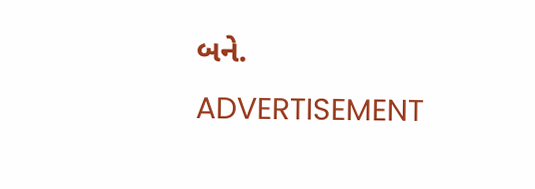બને.
ADVERTISEMENT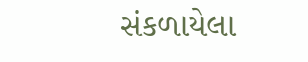સંકળાયેલા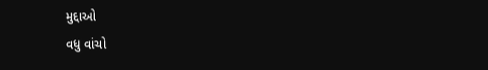મુદ્દાઓ
વધુ વાંચો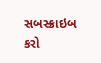સબસ્ક્રાઇબ કરો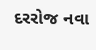દરરોજ નવા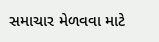સમાચાર મેળવવા માટે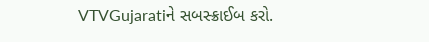VTVGujaratiને સબસ્ક્રાઈબ કરો.